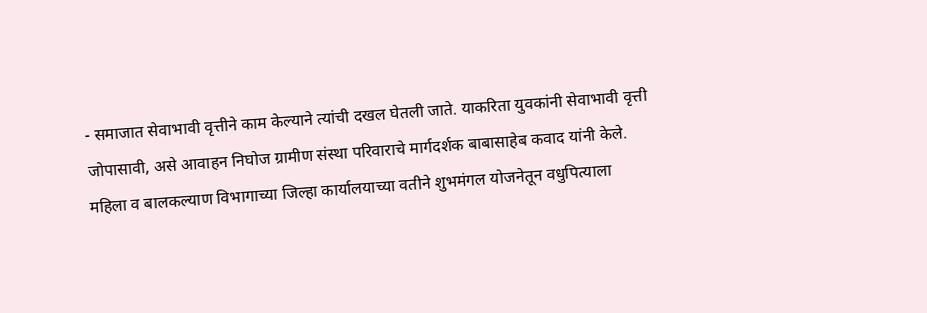- समाजात सेवाभावी वृत्तीने काम केल्याने त्यांची दखल घेतली जाते. याकरिता युवकांनी सेवाभावी वृत्ती जोपासावी, असे आवाहन निघोज ग्रामीण संस्था परिवाराचे मार्गदर्शक बाबासाहेब कवाद यांनी केले. महिला व बालकल्याण विभागाच्या जिल्हा कार्यालयाच्या वतीने शुभमंगल योजनेतून वधुपित्याला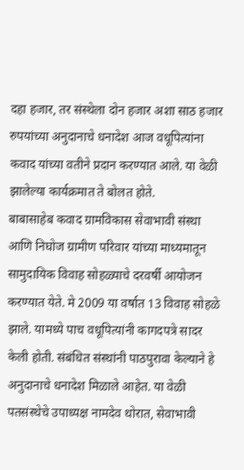दहा हजार, तर संस्थेला दोन हजार अशा साठ हजार रुपयांच्या अनुदानाचे धनादेश आज वधूपित्यांना कवाद यांच्या वतीने प्रदान करण्यात आले. या वेळी झालेल्या कार्यक्रमात ते बोलत होते.
बाबासाहेब कवाद ग्रामविकास सेवाभावी संस्था आणि निघोज ग्रामीण परिवार यांच्या माध्यमातून सामुदायिक विवाह सोहळ्याचे दरवर्षी आयोजन करण्यात येते. मे 2009 या वर्षात 13 विवाह सोहळे झाले. यामध्ये पाच वधूपित्यांनी कागदपत्रे सादर केली होती. संबंधित संस्थांनी पाठपुरावा केल्याने हे अनुदानाचे धनादेश मिळाले आहेत. या वेळी पतसंस्थेचे उपाध्यक्ष नामदेव थोरात, सेवाभावी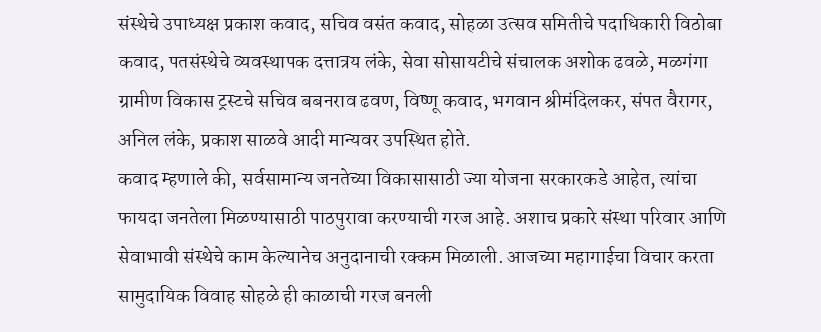संस्थेचे उपाध्यक्ष प्रकाश कवाद, सचिव वसंत कवाद, सोहळा उत्सव समितीचे पदाधिकारी विठोबा कवाद, पतसंस्थेचे व्यवस्थापक दत्तात्रय लंके, सेवा सोसायटीचे संचालक अशोक ढवळे, मळगंगा ग्रामीण विकास ट्रस्टचे सचिव बबनराव ढवण, विष्णू कवाद, भगवान श्रीमंदिलकर, संपत वैरागर, अनिल लंके, प्रकाश साळवे आदी मान्यवर उपस्थित होते.
कवाद म्हणाले की, सर्वसामान्य जनतेच्या विकासासाठी ज्या योजना सरकारकडे आहेत, त्यांचा फायदा जनतेला मिळण्यासाठी पाठपुरावा करण्याची गरज आहे. अशाच प्रकारे संस्था परिवार आणि सेवाभावी संस्थेचे काम केल्यानेच अनुदानाची रक्कम मिळाली. आजच्या महागाईचा विचार करता सामुदायिक विवाह सोहळे ही काळाची गरज बनली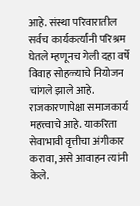आहे. संस्था परिवारातील सर्वच कार्यकर्त्यांनी परिश्रम घेतले म्हणूनच गेली दहा वर्षे विवाह सोहळ्याचे नियोजन चांगले झाले आहे. राजकारणापेक्षा समाजकार्य महत्त्वाचे आहे. याकरिता सेवाभावी वृत्तीचा अंगीकार करावा, असे आवाहन त्यांनी केले.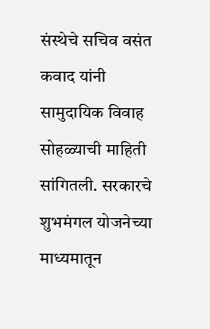संस्थेचे सचिव वसंत कवाद यांनी सामुदायिक विवाह सोहळ्याची माहिती सांगितली. सरकारचे शुभमंगल योजनेच्या माध्यमातून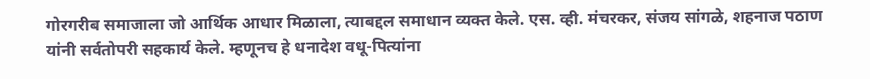गोरगरीब समाजाला जो आर्थिक आधार मिळाला, त्याबद्दल समाधान व्यक्त केले. एस. व्ही. मंचरकर, संजय सांगळे, शहनाज पठाण यांनी सर्वतोपरी सहकार्य केले. म्हणूनच हे धनादेश वधू-पित्यांना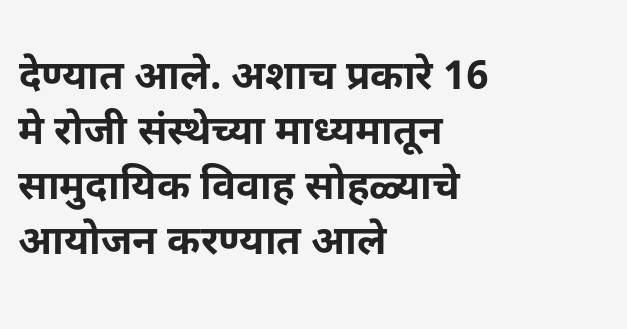देण्यात आले. अशाच प्रकारे 16 मे रोजी संस्थेच्या माध्यमातून सामुदायिक विवाह सोहळ्याचे आयोजन करण्यात आले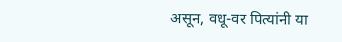असून, वधू-वर पित्यांनी या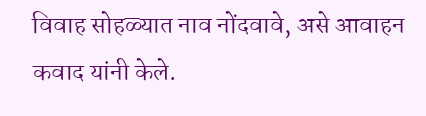विवाह सोहळ्यात नाव नोंदवावे, असे आवाहन कवाद यांनी केले.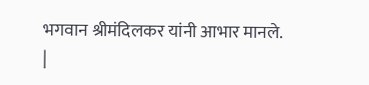भगवान श्रीमंदिलकर यांनी आभार मानले.
|